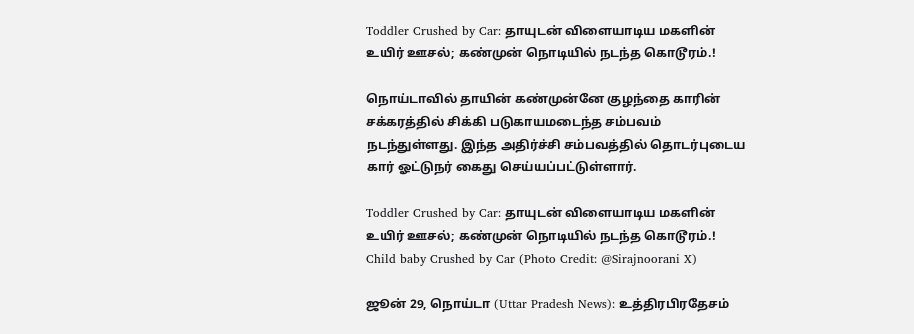Toddler Crushed by Car: தாயுடன் விளையாடிய மகளின் உயிர் ஊசல்; கண்முன் நொடியில் நடந்த கொடூரம்.!

நொய்டாவில் தாயின் கண்முன்னே குழந்தை காரின் சக்கரத்தில் சிக்கி படுகாயமடைந்த சம்பவம் நடந்துள்ளது. இந்த அதிர்ச்சி சம்பவத்தில் தொடர்புடைய கார் ஓட்டுநர் கைது செய்யப்பட்டுள்ளார்.

Toddler Crushed by Car: தாயுடன் விளையாடிய மகளின் உயிர் ஊசல்; கண்முன் நொடியில் நடந்த கொடூரம்.!
Child baby Crushed by Car (Photo Credit: @Sirajnoorani X)

ஜூன் 29, நொய்டா (Uttar Pradesh News): உத்திரபிரதேசம்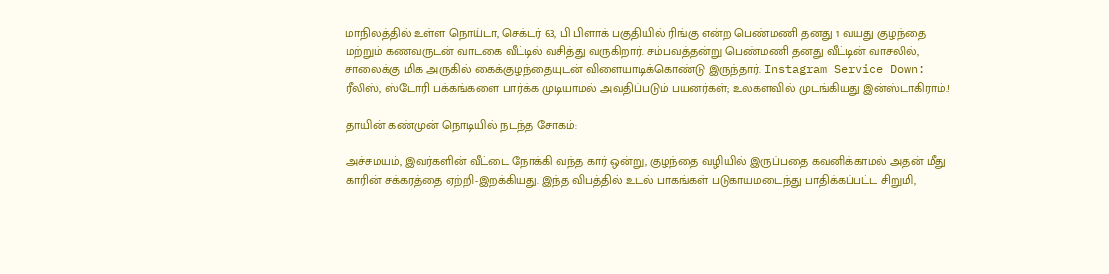மாநிலத்தில் உள்ள நொய்டா, செக்டர் 63, பி பிளாக் பகுதியில் ரிங்கு என்ற பெண்மணி தனது 1 வயது குழந்தை மற்றும் கணவருடன் வாடகை வீட்டில் வசித்து வருகிறார். சம்பவத்தன்று பெண்மணி தனது வீட்டின் வாசலில், சாலைக்கு மிக அருகில் கைக்குழந்தையுடன் விளையாடிக்கொண்டு இருந்தார். Instagram Service Down: ரீலிஸ், ஸ்டோரி பக்கங்களை பார்க்க முடியாமல் அவதிப்படும் பயனர்கள்; உலகளவில் முடங்கியது இன்ஸ்டாகிராம்.!

தாயின் கண்முன் நொடியில் நடந்த சோகம்:

அச்சமயம், இவர்களின் வீட்டை நோக்கி வந்த கார் ஒன்று, குழந்தை வழியில் இருப்பதை கவனிக்காமல் அதன் மீது காரின் சக்கரத்தை ஏற்றி-இறக்கியது. இந்த விபத்தில் உடல் பாகங்கள் படுகாயமடைந்து பாதிக்கப்பட்ட சிறுமி,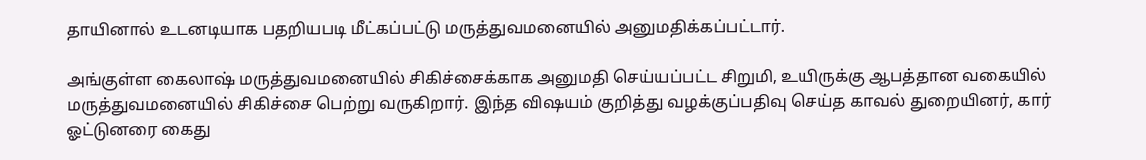தாயினால் உடனடியாக பதறியபடி மீட்கப்பட்டு மருத்துவமனையில் அனுமதிக்கப்பட்டார்.

அங்குள்ள கைலாஷ் மருத்துவமனையில் சிகிச்சைக்காக அனுமதி செய்யப்பட்ட சிறுமி, உயிருக்கு ஆபத்தான வகையில் மருத்துவமனையில் சிகிச்சை பெற்று வருகிறார். இந்த விஷயம் குறித்து வழக்குப்பதிவு செய்த காவல் துறையினர், கார் ஓட்டுனரை கைது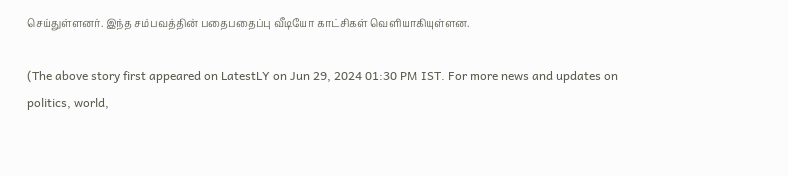செய்துள்ளனர். இந்த சம்பவத்தின் பதைபதைப்பு வீடியோ காட்சிகள் வெளியாகியுள்ளன.

(The above story first appeared on LatestLY on Jun 29, 2024 01:30 PM IST. For more news and updates on politics, world,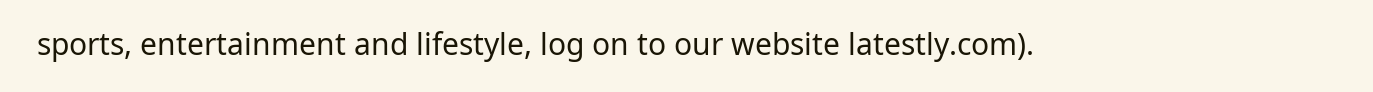sports, entertainment and lifestyle, log on to our website latestly.com).